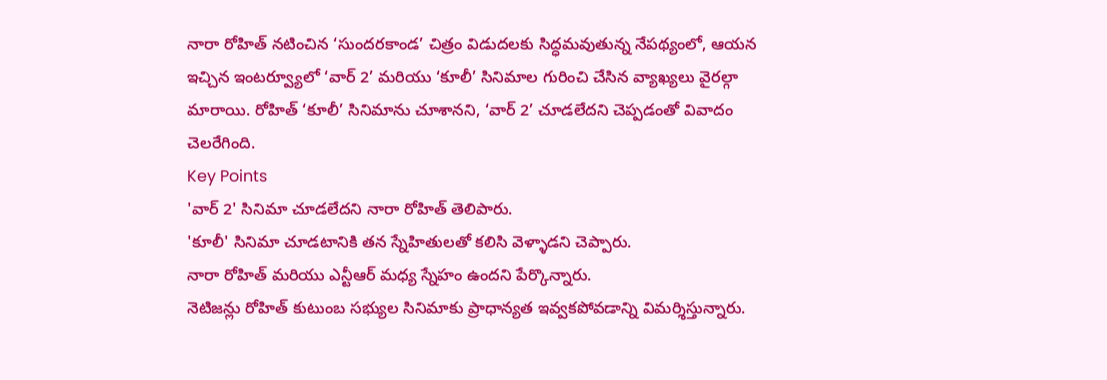నారా రోహిత్ నటించిన ‘సుందరకాండ’ చిత్రం విడుదలకు సిద్ధమవుతున్న నేపథ్యంలో, ఆయన ఇచ్చిన ఇంటర్వ్యూలో ‘వార్ 2’ మరియు ‘కూలీ’ సినిమాల గురించి చేసిన వ్యాఖ్యలు వైరల్గా మారాయి. రోహిత్ ‘కూలీ’ సినిమాను చూశానని, ‘వార్ 2’ చూడలేదని చెప్పడంతో వివాదం చెలరేగింది.
Key Points
'వార్ 2' సినిమా చూడలేదని నారా రోహిత్ తెలిపారు.
'కూలీ' సినిమా చూడటానికి తన స్నేహితులతో కలిసి వెళ్ళాడని చెప్పారు.
నారా రోహిత్ మరియు ఎన్టీఆర్ మధ్య స్నేహం ఉందని పేర్కొన్నారు.
నెటిజన్లు రోహిత్ కుటుంబ సభ్యుల సినిమాకు ప్రాధాన్యత ఇవ్వకపోవడాన్ని విమర్శిస్తున్నారు.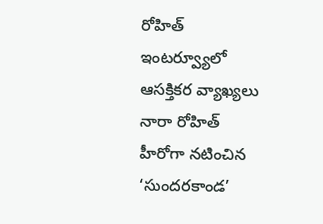రోహిత్ ఇంటర్వ్యూలో ఆసక్తికర వ్యాఖ్యలు
నారా రోహిత్ హీరోగా నటించిన ‘సుందరకాండ’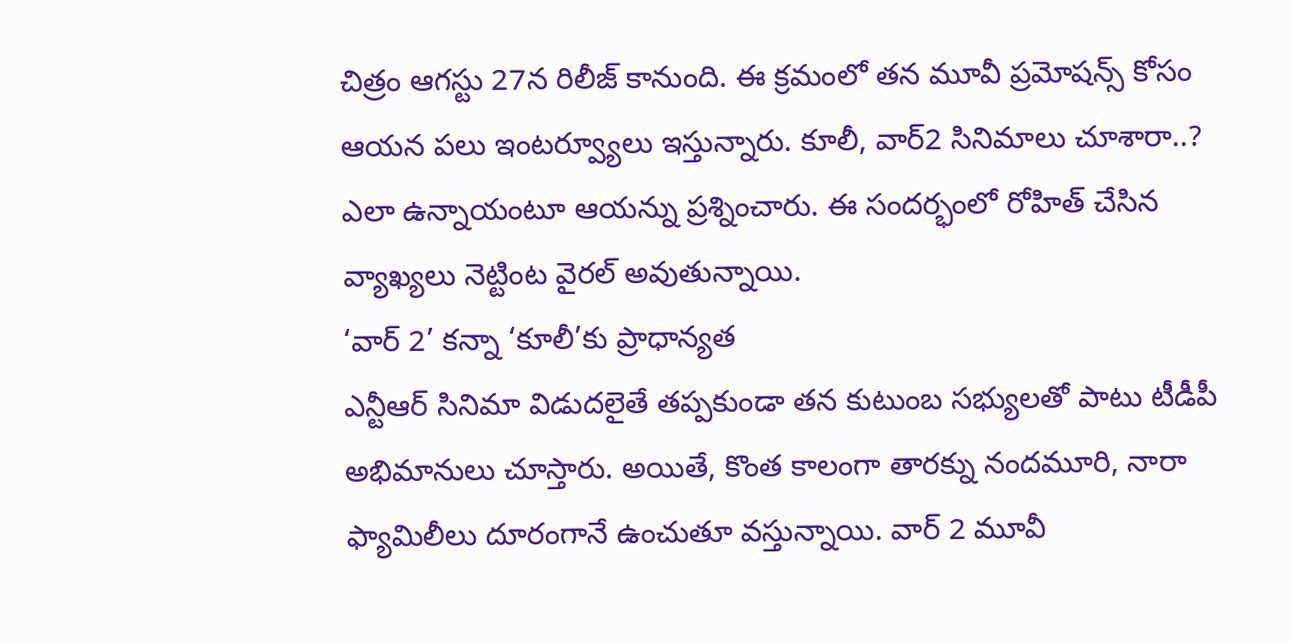చిత్రం ఆగస్టు 27న రిలీజ్ కానుంది. ఈ క్రమంలో తన మూవీ ప్రమోషన్స్ కోసం ఆయన పలు ఇంటర్వ్యూలు ఇస్తున్నారు. కూలీ, వార్2 సినిమాలు చూశారా..? ఎలా ఉన్నాయంటూ ఆయన్ను ప్రశ్నించారు. ఈ సందర్భంలో రోహిత్ చేసిన వ్యాఖ్యలు నెట్టింట వైరల్ అవుతున్నాయి.
‘వార్ 2’ కన్నా ‘కూలీ’కు ప్రాధాన్యత
ఎన్టీఆర్ సినిమా విడుదలైతే తప్పకుండా తన కుటుంబ సభ్యులతో పాటు టీడీపీ అభిమానులు చూస్తారు. అయితే, కొంత కాలంగా తారక్ను నందమూరి, నారా ఫ్యామిలీలు దూరంగానే ఉంచుతూ వస్తున్నాయి. వార్ 2 మూవీ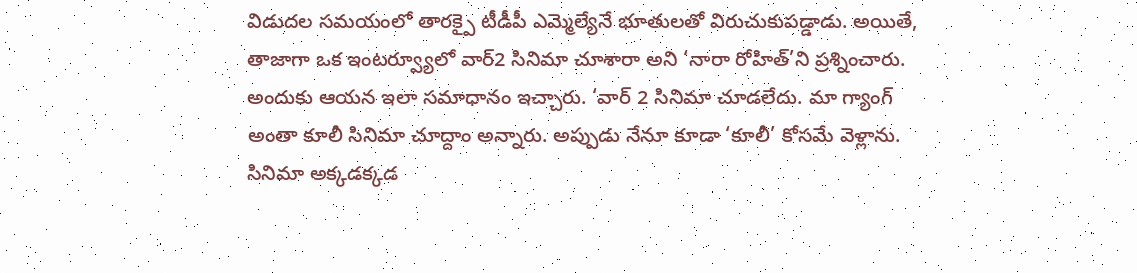విడుదల సమయంలో తారక్పై టీడీపీ ఎమ్మెల్యేనే భూతులతో విరుచుకుపడ్డాడు. అయితే, తాజాగా ఒక ఇంటర్వ్యూలో వార్2 సినిమా చూశారా అని ‘నారా రోహిత్’ని ప్రశ్నించారు. అందుకు ఆయన ఇలా సమాధానం ఇచ్చారు. ‘వార్ 2 సినిమా చూడలేదు. మా గ్యాంగ్ అంతా కూలీ సినిమా చూద్దాం అన్నారు. అప్పుడు నేనూ కూడా ‘కూలీ’ కోసమే వెళ్లాను. సినిమా అక్కడక్కడ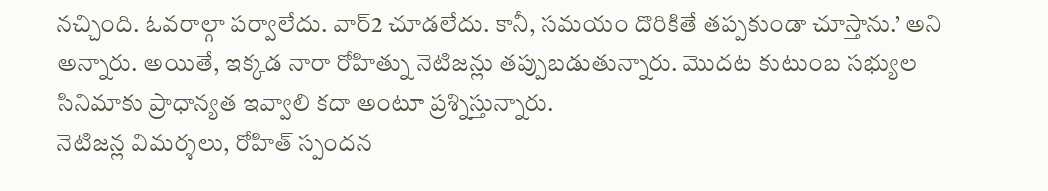నచ్చింది. ఓవరాల్గా పర్వాలేదు. వార్2 చూడలేదు. కానీ, సమయం దొరికితే తప్పకుండా చూస్తాను.’ అని అన్నారు. అయితే, ఇక్కడ నారా రోహిత్ను నెటిజన్లు తప్పుబడుతున్నారు. మొదట కుటుంబ సభ్యుల సినిమాకు ప్రాధాన్యత ఇవ్వాలి కదా అంటూ ప్రశ్నిస్తున్నారు.
నెటిజన్ల విమర్శలు, రోహిత్ స్పందన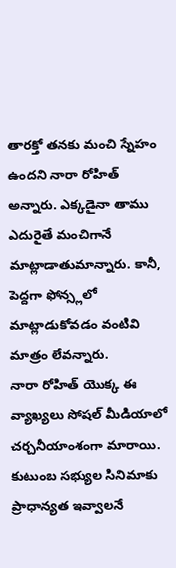తారక్తో తనకు మంచి స్నేహం ఉందని నారా రోహిత్ అన్నారు. ఎక్కడైనా తాము ఎదురైతే మంచిగానే మాట్లాడాతుమాన్నారు. కానీ, పెద్దగా ఫోన్స్లలో మాట్లాడుకోవడం వంటివి మాత్రం లేవన్నారు.
నారా రోహిత్ యొక్క ఈ వ్యాఖ్యలు సోషల్ మీడియాలో చర్చనీయాంశంగా మారాయి. కుటుంబ సభ్యుల సినిమాకు ప్రాధాన్యత ఇవ్వాలనే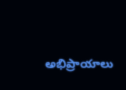అభిప్రాయాలు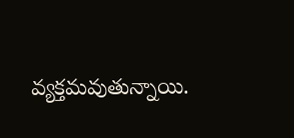వ్యక్తమవుతున్నాయి.